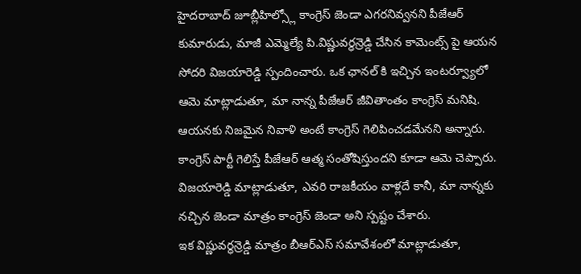హైదరాబాద్ జూబ్లీహిల్స్లో కాంగ్రెస్ జెండా ఎగరనివ్వనని పీజేఆర్ కుమారుడు, మాజీ ఎమ్మెల్యే పి.విష్ణువర్ధన్రెడ్డి చేసిన కామెంట్స్ పై ఆయన సోదరి విజయారెడ్డి స్పందించారు. ఒక ఛానల్ కి ఇచ్చిన ఇంటర్వ్యూలో ఆమె మాట్లాడుతూ, మా నాన్న పీజేఆర్ జీవితాంతం కాంగ్రెస్ మనిషి. ఆయనకు నిజమైన నివాళి అంటే కాంగ్రెస్ గెలిపించడమేనని అన్నారు. కాంగ్రెస్ పార్టీ గెలిస్తే పీజేఆర్ ఆత్మ సంతోషిస్తుందని కూడా ఆమె చెప్పారు.
విజయారెడ్డి మాట్లాడుతూ, ఎవరి రాజకీయం వాళ్లదే కానీ, మా నాన్నకు నచ్చిన జెండా మాత్రం కాంగ్రెస్ జెండా అని స్పష్టం చేశారు.
ఇక విష్ణువర్ధన్రెడ్డి మాత్రం బీఆర్ఎస్ సమావేశంలో మాట్లాడుతూ,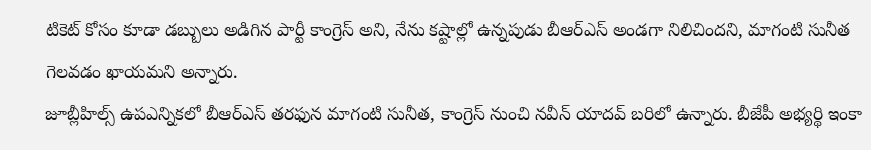టికెట్ కోసం కూడా డబ్బులు అడిగిన పార్టీ కాంగ్రెస్ అని, నేను కష్టాల్లో ఉన్నపుడు బీఆర్ఎస్ అండగా నిలిచిందని, మాగంటి సునీత గెలవడం ఖాయమని అన్నారు.
జూబ్లీహిల్స్ ఉపఎన్నికలో బీఆర్ఎస్ తరఫున మాగంటి సునీత, కాంగ్రెస్ నుంచి నవీన్ యాదవ్ బరిలో ఉన్నారు. బీజేపీ అభ్యర్థి ఇంకా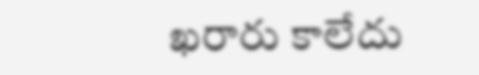ఖరారు కాలేదు